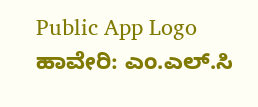Public App Logo
ಹಾವೇರಿ: ಎಂ.ಎಲ್.ಸಿ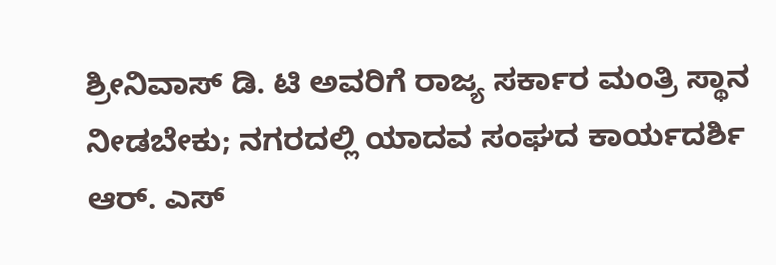ಶ್ರೀನಿವಾಸ್ ಡಿ. ಟಿ ಅವರಿಗೆ ರಾಜ್ಯ ಸರ್ಕಾರ ಮಂತ್ರಿ ಸ್ಥಾನ ನೀಡಬೇಕು; ನಗರದಲ್ಲಿ ಯಾದವ ಸಂಘದ ಕಾರ್ಯದರ್ಶಿ ಆರ್. ಎಸ್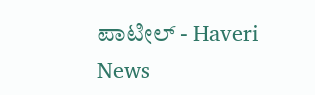ಪಾಟೀಲ್ - Haveri News